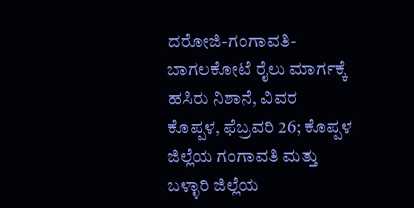ದರೋಜಿ-ಗಂಗಾವತಿ-ಬಾಗಲಕೋಟೆ ರೈಲು ಮಾರ್ಗಕ್ಕೆ ಹಸಿರು ನಿಶಾನೆ, ವಿವರ
ಕೊಪ್ಪಳ, ಫೆಬ್ರವರಿ 26; ಕೊಪ್ಪಳ ಜಿಲ್ಲೆಯ ಗಂಗಾವತಿ ಮತ್ತು ಬಳ್ಳಾರಿ ಜಿಲ್ಲೆಯ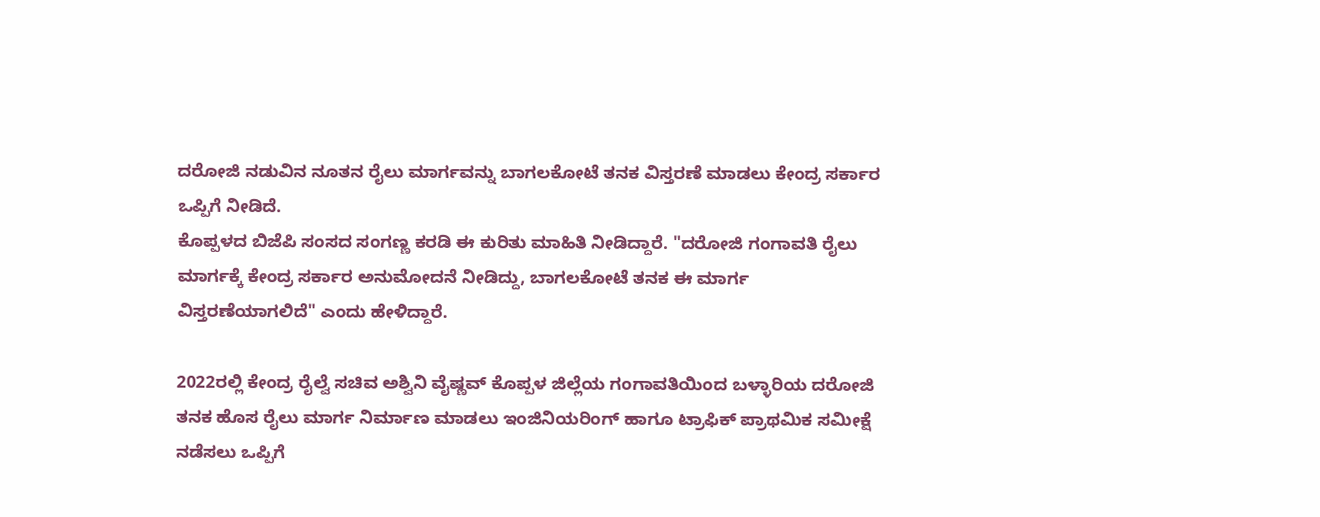ದರೋಜಿ ನಡುವಿನ ನೂತನ ರೈಲು ಮಾರ್ಗವನ್ನು ಬಾಗಲಕೋಟೆ ತನಕ ವಿಸ್ತರಣೆ ಮಾಡಲು ಕೇಂದ್ರ ಸರ್ಕಾರ ಒಪ್ಪಿಗೆ ನೀಡಿದೆ.
ಕೊಪ್ಪಳದ ಬಿಜೆಪಿ ಸಂಸದ ಸಂಗಣ್ಣ ಕರಡಿ ಈ ಕುರಿತು ಮಾಹಿತಿ ನೀಡಿದ್ದಾರೆ. "ದರೋಜಿ ಗಂಗಾವತಿ ರೈಲು ಮಾರ್ಗಕ್ಕೆ ಕೇಂದ್ರ ಸರ್ಕಾರ ಅನುಮೋದನೆ ನೀಡಿದ್ದು, ಬಾಗಲಕೋಟೆ ತನಕ ಈ ಮಾರ್ಗ ವಿಸ್ತರಣೆಯಾಗಲಿದೆ" ಎಂದು ಹೇಳಿದ್ದಾರೆ.

2022ರಲ್ಲಿ ಕೇಂದ್ರ ರೈಲ್ವೆ ಸಚಿವ ಅಶ್ವಿನಿ ವೈಷ್ಣವ್ ಕೊಪ್ಪಳ ಜಿಲ್ಲೆಯ ಗಂಗಾವತಿಯಿಂದ ಬಳ್ಳಾರಿಯ ದರೋಜಿ ತನಕ ಹೊಸ ರೈಲು ಮಾರ್ಗ ನಿರ್ಮಾಣ ಮಾಡಲು ಇಂಜಿನಿಯರಿಂಗ್ ಹಾಗೂ ಟ್ರಾಫಿಕ್ ಪ್ರಾಥಮಿಕ ಸಮೀಕ್ಷೆ ನಡೆಸಲು ಒಪ್ಪಿಗೆ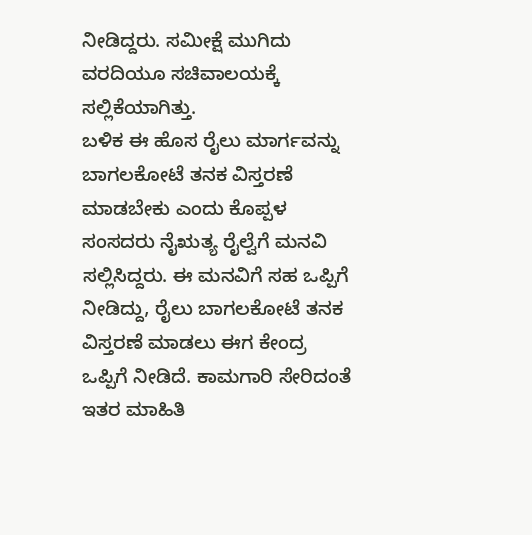ನೀಡಿದ್ದರು. ಸಮೀಕ್ಷೆ ಮುಗಿದು ವರದಿಯೂ ಸಚಿವಾಲಯಕ್ಕೆ ಸಲ್ಲಿಕೆಯಾಗಿತ್ತು.
ಬಳಿಕ ಈ ಹೊಸ ರೈಲು ಮಾರ್ಗವನ್ನು ಬಾಗಲಕೋಟೆ ತನಕ ವಿಸ್ತರಣೆ ಮಾಡಬೇಕು ಎಂದು ಕೊಪ್ಪಳ ಸಂಸದರು ನೈಋತ್ಯ ರೈಲ್ವೆಗೆ ಮನವಿ ಸಲ್ಲಿಸಿದ್ದರು. ಈ ಮನವಿಗೆ ಸಹ ಒಪ್ಪಿಗೆ ನೀಡಿದ್ದು, ರೈಲು ಬಾಗಲಕೋಟೆ ತನಕ ವಿಸ್ತರಣೆ ಮಾಡಲು ಈಗ ಕೇಂದ್ರ ಒಪ್ಪಿಗೆ ನೀಡಿದೆ. ಕಾಮಗಾರಿ ಸೇರಿದಂತೆ ಇತರ ಮಾಹಿತಿ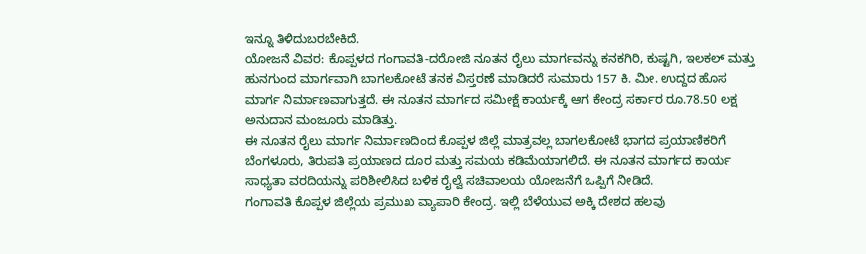ಇನ್ನೂ ತಿಳಿದುಬರಬೇಕಿದೆ.
ಯೋಜನೆ ವಿವರ: ಕೊಪ್ಪಳದ ಗಂಗಾವತಿ-ದರೋಜಿ ನೂತನ ರೈಲು ಮಾರ್ಗವನ್ನು ಕನಕಗಿರಿ, ಕುಷ್ಟಗಿ, ಇಲಕಲ್ ಮತ್ತು ಹುನಗುಂದ ಮಾರ್ಗವಾಗಿ ಬಾಗಲಕೋಟೆ ತನಕ ವಿಸ್ತರಣೆ ಮಾಡಿದರೆ ಸುಮಾರು 157 ಕಿ. ಮೀ. ಉದ್ದದ ಹೊಸ ಮಾರ್ಗ ನಿರ್ಮಾಣವಾಗುತ್ತದೆ. ಈ ನೂತನ ಮಾರ್ಗದ ಸಮೀಕ್ಷೆ ಕಾರ್ಯಕ್ಕೆ ಆಗ ಕೇಂದ್ರ ಸರ್ಕಾರ ರೂ.78.50 ಲಕ್ಷ ಅನುದಾನ ಮಂಜೂರು ಮಾಡಿತ್ತು.
ಈ ನೂತನ ರೈಲು ಮಾರ್ಗ ನಿರ್ಮಾಣದಿಂದ ಕೊಪ್ಪಳ ಜಿಲ್ಲೆ ಮಾತ್ರವಲ್ಲ ಬಾಗಲಕೋಟೆ ಭಾಗದ ಪ್ರಯಾಣಿಕರಿಗೆ ಬೆಂಗಳೂರು, ತಿರುಪತಿ ಪ್ರಯಾಣದ ದೂರ ಮತ್ತು ಸಮಯ ಕಡಿಮೆಯಾಗಲಿದೆ. ಈ ನೂತನ ಮಾರ್ಗದ ಕಾರ್ಯ ಸಾಧ್ಯತಾ ವರದಿಯನ್ನು ಪರಿಶೀಲಿಸಿದ ಬಳಿಕ ರೈಲ್ವೆ ಸಚಿವಾಲಯ ಯೋಜನೆಗೆ ಒಪ್ಪಿಗೆ ನೀಡಿದೆ.
ಗಂಗಾವತಿ ಕೊಪ್ಪಳ ಜಿಲ್ಲೆಯ ಪ್ರಮುಖ ವ್ಯಾಪಾರಿ ಕೇಂದ್ರ. ಇಲ್ಲಿ ಬೆಳೆಯುವ ಅಕ್ಕಿ ದೇಶದ ಹಲವು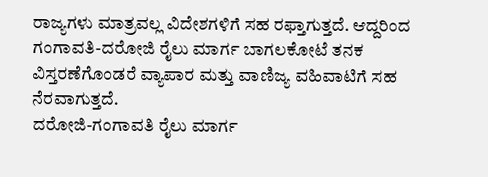ರಾಜ್ಯಗಳು ಮಾತ್ರವಲ್ಲ ವಿದೇಶಗಳಿಗೆ ಸಹ ರಫ್ತಾಗುತ್ತದೆ. ಆದ್ದರಿಂದ ಗಂಗಾವತಿ-ದರೋಜಿ ರೈಲು ಮಾರ್ಗ ಬಾಗಲಕೋಟೆ ತನಕ ವಿಸ್ತರಣೆಗೊಂಡರೆ ವ್ಯಾಪಾರ ಮತ್ತು ವಾಣಿಜ್ಯ ವಹಿವಾಟಿಗೆ ಸಹ ನೆರವಾಗುತ್ತದೆ.
ದರೋಜಿ-ಗಂಗಾವತಿ ರೈಲು ಮಾರ್ಗ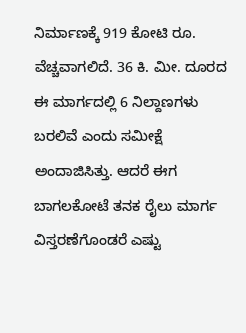ನಿರ್ಮಾಣಕ್ಕೆ 919 ಕೋಟಿ ರೂ. ವೆಚ್ಚವಾಗಲಿದೆ. 36 ಕಿ. ಮೀ. ದೂರದ ಈ ಮಾರ್ಗದಲ್ಲಿ 6 ನಿಲ್ದಾಣಗಳು ಬರಲಿವೆ ಎಂದು ಸಮೀಕ್ಷೆ ಅಂದಾಜಿಸಿತ್ತು. ಆದರೆ ಈಗ ಬಾಗಲಕೋಟೆ ತನಕ ರೈಲು ಮಾರ್ಗ ವಿಸ್ತರಣೆಗೊಂಡರೆ ಎಷ್ಟು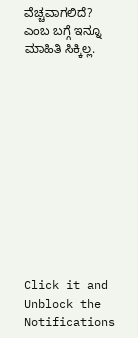ವೆಚ್ಚವಾಗಲಿದೆ? ಎಂಬ ಬಗ್ಗೆ ಇನ್ನೂ ಮಾಹಿತಿ ಸಿಕ್ಕಿಲ್ಲ.












Click it and Unblock the Notifications